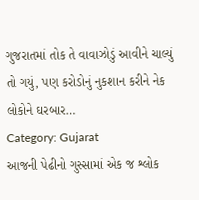ગુજરાતમાં તોક તે વાવાઝોડું આવીને ચાલ્યું તો ગયું, પણ કરોડોનું નુકશાન કરીને નેક લોકોને ઘરબાર…
Category: Gujarat
આજની પેઢીનો ગુસ્સામાં એક જ શ્લોક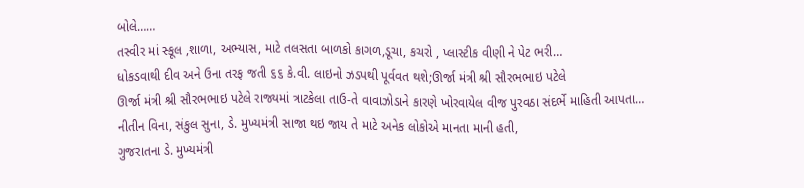બોલે……
તસ્વીર માં સ્કૂલ ,શાળા, અભ્યાસ, માટે તલસતા બાળકો કાગળ,ડૂચા, કચરો , પ્લાસ્ટીક વીણી ને પેટ ભરી…
ધોકડવાથી દીવ અને ઉના તરફ જતી ૬૬ કે.વી. લાઇનો ઝડપથી પૂર્વવત થશે;ઊર્જા મંત્રી શ્રી સૌરભભાઇ પટેલે
ઊર્જા મંત્રી શ્રી સૌરભભાઇ પટેલે રાજ્યમાં ત્રાટકેલા તાઉ-તે વાવાઝોડાને કારણે ખોરવાયેલ વીજ પુરવઠા સંદર્ભે માહિતી આપતા…
નીતીન વિના, સંકુલ સુના, ડે. મુખ્યમંત્રી સાજા થઇ જાય તે માટે અનેક લોકોએ માનતા માની હતી,
ગુજરાતના ડે. મુખ્યમંત્રી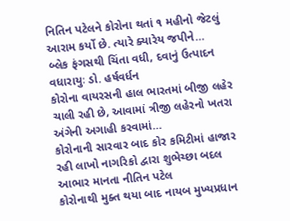નિતિન પટેલને કોરોના થતાં ૧ મહીનો જેટલું આરામ કર્યો છે. ત્યારે ક્યારેય જપીને…
બ્લેક ફંગસથી ચિંતા વધી, દવાનું ઉત્પાદન વધારાયુઃ ડો. હર્ષવર્ધન
કોરોના વાયરસની હાલ ભારતમાં બીજી લહેર ચાલી રહી છે, આવામાં ત્રીજી લહેરનો ખતરા અંગેની અગાહી કરવામાં…
કોરોનાની સારવાર બાદ કોર કમિટીમાં હાજાર રહી લાખો નાગરિકો દ્વારા શુભેચ્છા બદલ આભાર માનતા નીતિન પટેલ
કોરોનાથી મુક્ત થયા બાદ નાયબ મુખ્યપ્રધાન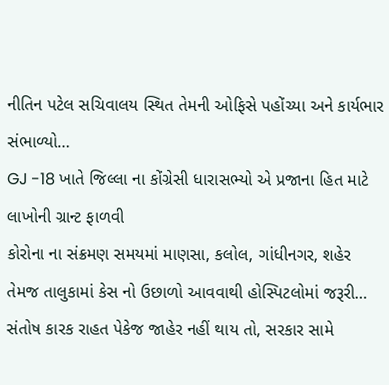નીતિન પટેલ સચિવાલય સ્થિત તેમની ઓફિસે પહોંચ્યા અને કાર્યભાર સંભાળ્યો…
GJ -18 ખાતે જિલ્લા ના કોંગ્રેસી ધારાસભ્યો એ પ્રજાના હિત માટે લાખોની ગ્રાન્ટ ફાળવી
કોરોના ના સંક્રમણ સમયમાં માણસા, કલોલ, ગાંધીનગર, શહેર તેમજ તાલુકામાં કેસ નો ઉછાળો આવવાથી હોસ્પિટલોમાં જરૂરી…
સંતોષ કારક રાહત પેકેજ જાહેર નહીં થાય તો, સરકાર સામે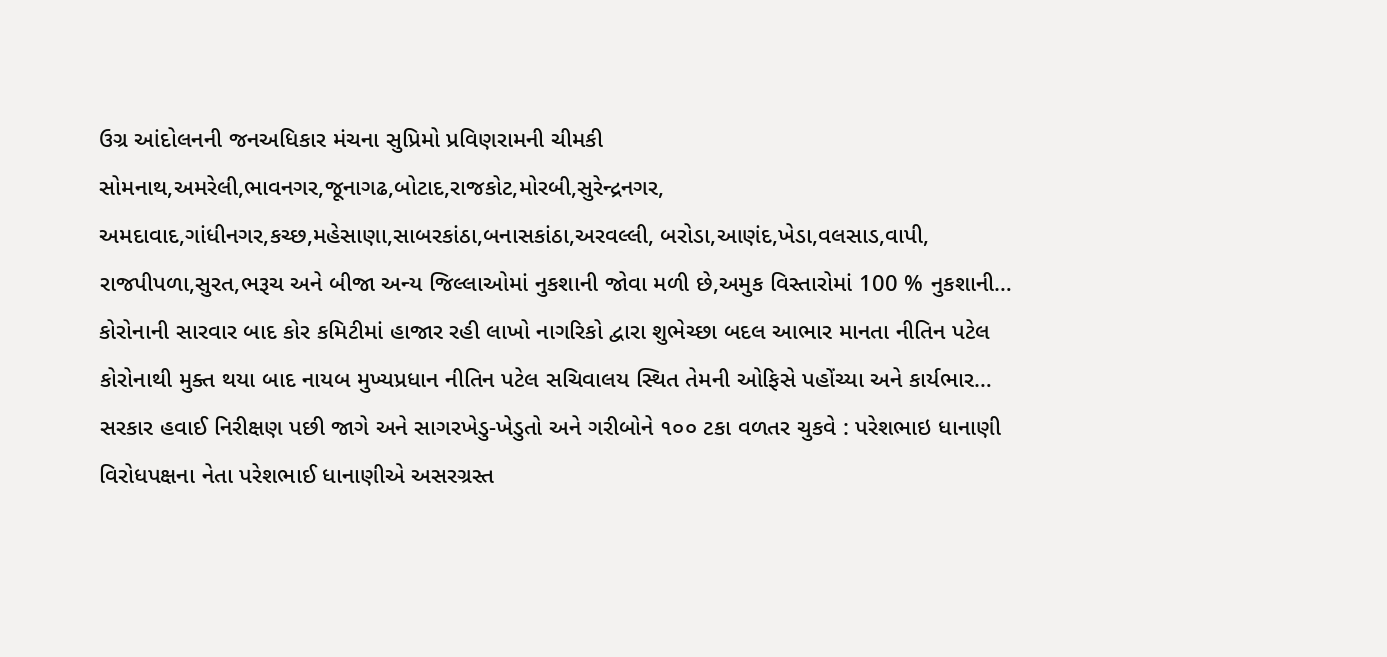ઉગ્ર આંદોલનની જનઅધિકાર મંચના સુપ્રિમો પ્રવિણરામની ચીમકી
સોમનાથ,અમરેલી,ભાવનગર,જૂનાગઢ,બોટાદ,રાજકોટ,મોરબી,સુરેન્દ્રનગર, અમદાવાદ,ગાંધીનગર,કચ્છ,મહેસાણા,સાબરકાંઠા,બનાસકાંઠા,અરવલ્લી, બરોડા,આણંદ,ખેડા,વલસાડ,વાપી, રાજપીપળા,સુરત,ભરૂચ અને બીજા અન્ય જિલ્લાઓમાં નુકશાની જોવા મળી છે,અમુક વિસ્તારોમાં 100 % નુકશાની…
કોરોનાની સારવાર બાદ કોર કમિટીમાં હાજાર રહી લાખો નાગરિકો દ્વારા શુભેચ્છા બદલ આભાર માનતા નીતિન પટેલ
કોરોનાથી મુક્ત થયા બાદ નાયબ મુખ્યપ્રધાન નીતિન પટેલ સચિવાલય સ્થિત તેમની ઓફિસે પહોંચ્યા અને કાર્યભાર…
સરકાર હવાઈ નિરીક્ષણ પછી જાગે અને સાગરખેડુ-ખેડુતો અને ગરીબોને ૧૦૦ ટકા વળતર ચુકવે : પરેશભાઇ ધાનાણી
વિરોધપક્ષના નેતા પરેશભાઈ ધાનાણીએ અસરગ્રસ્ત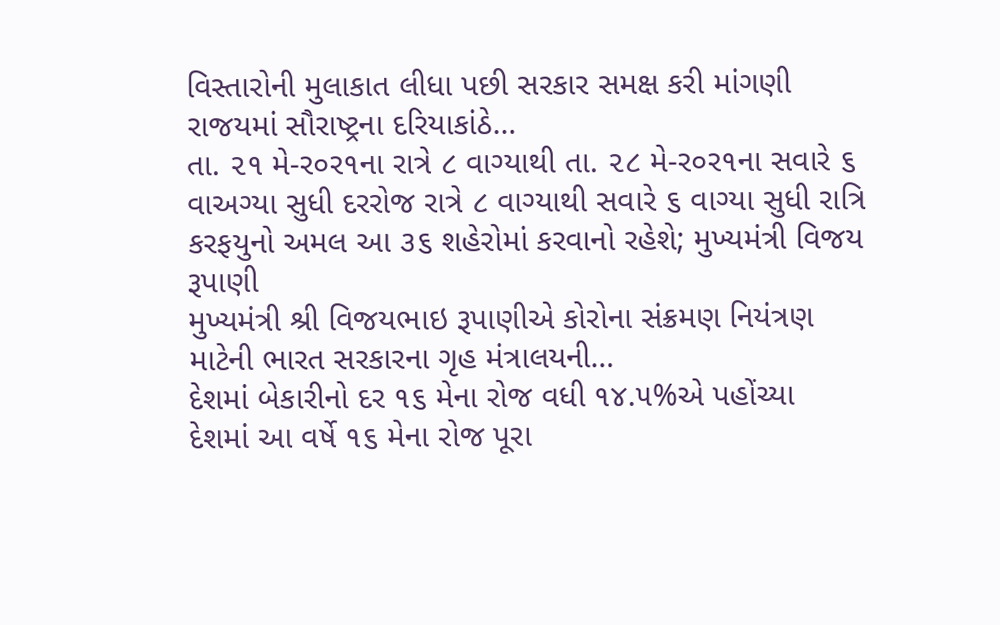વિસ્તારોની મુલાકાત લીધા પછી સરકાર સમક્ષ કરી માંગણી રાજયમાં સૌરાષ્ટ્રના દરિયાકાંઠે…
તા. ૨૧ મે-ર૦ર૧ના રાત્રે ૮ વાગ્યાથી તા. ૨૮ મે-ર૦ર૧ના સવારે ૬ વાઅગ્યા સુધી દરરોજ રાત્રે ૮ વાગ્યાથી સવારે ૬ વાગ્યા સુધી રાત્રિ કરફયુનો અમલ આ ૩૬ શહેરોમાં કરવાનો રહેશે; મુખ્યમંત્રી વિજય રૂપાણી
મુખ્યમંત્રી શ્રી વિજયભાઇ રૂપાણીએ કોરોના સંક્રમણ નિયંત્રણ માટેની ભારત સરકારના ગૃહ મંત્રાલયની…
દેશમાં બેકારીનો દર ૧૬ મેના રોજ વધી ૧૪.૫%એ પહોંચ્યા
દેશમાં આ વર્ષે ૧૬ મેના રોજ પૂરા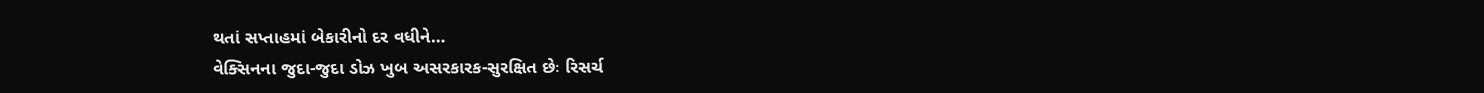થતાં સપ્તાહમાં બેકારીનો દર વધીને…
વેક્સિનના જુદા-જુદા ડોઝ ખુબ અસરકારક-સુરક્ષિત છેઃ રિસર્ચ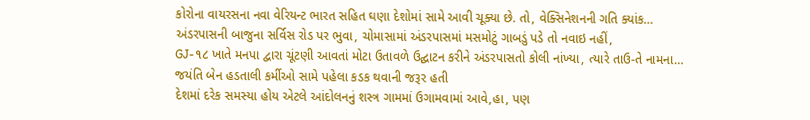કોરોના વાયરસના નવા વેરિયન્ટ ભારત સહિત ઘણા દેશોમાં સામે આવી ચૂક્યા છે. તો, વેક્સિનેશનની ગતિ ક્યાંક…
અંડરપાસની બાજુના સર્વિસ રોડ પર ભુવા, ચોમાસામાં અંડરપાસમાં મસમોટું ગાબડું પડે તો નવાઇ નહીં,
GJ-૧૮ ખાતે મનપા દ્વારા ચૂંટણી આવતાં મોટા ઉતાવળે ઉદ્ઘાટન કરીને અંડરપાસતો કોલી નાંખ્યા, ત્યારે તાઉ-તે નામના…
જયંતિ બેન હડતાલી કર્મીઓ સામે પહેલા કડક થવાની જરૂર હતી
દેશમાં દરેક સમસ્યા હોય એટલે આંદોલનનું શસ્ત્ર ગામમાં ઉગામવામાં આવે,હા, પણ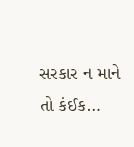સરકાર ન માને તો કંઈક…